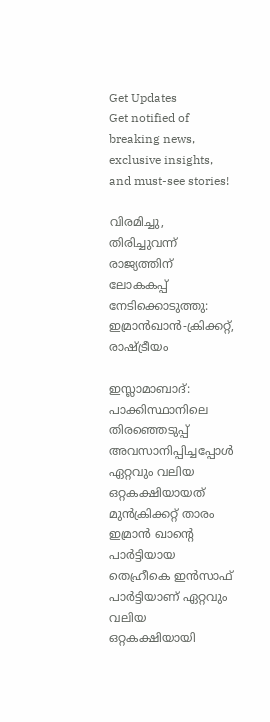Get Updates
Get notified of breaking news, exclusive insights, and must-see stories!

വിരമിച്ചു, തിരിച്ചുവന്ന് രാജ്യത്തിന് ലോകകപ്പ് നേടിക്കൊടുത്തു: ഇമ്രാന്‍ഖാന്‍-ക്രിക്കറ്റ്, രാഷ്ട്രീയം

ഇസ്ലാമാബാദ്: പാക്കിസ്ഥാനിലെ തിരഞ്ഞെടുപ്പ് അവസാനിപ്പിച്ചപ്പോള്‍ ഏറ്റവും വലിയ ഒറ്റകക്ഷിയായത് മുന്‍ക്രിക്കറ്റ് താരം ഇമ്രാന്‍ ഖാന്റെ പാര്‍ട്ടിയായ തെഹ്രീകെ ഇന്‍സാഫ് പാര്‍ട്ടിയാണ് ഏറ്റവും വലിയ ഒറ്റകക്ഷിയായി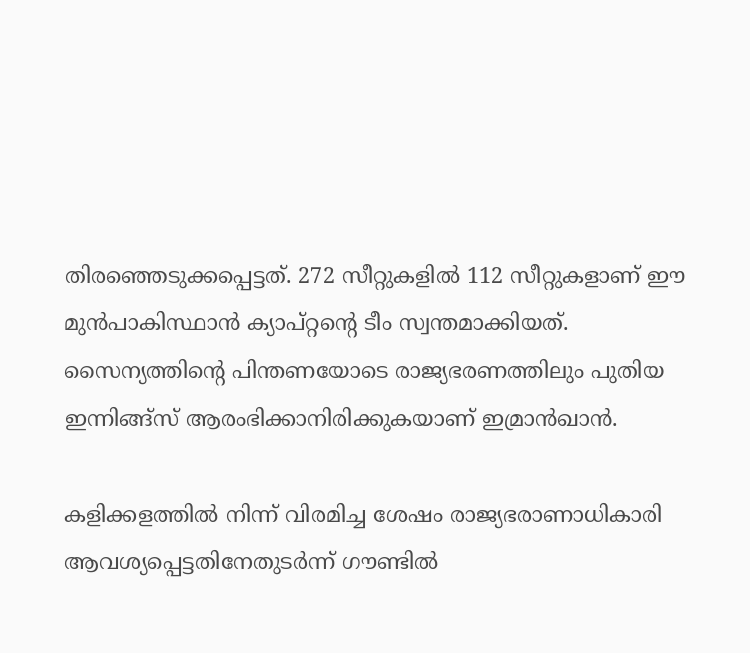തിരഞ്ഞെടുക്കപ്പെട്ടത്. 272 സീറ്റുകളില്‍ 112 സീറ്റുകളാണ് ഈ മുന്‍പാകിസ്ഥാന്‍ ക്യാപ്റ്റന്റെ ടീം സ്വന്തമാക്കിയത്. സൈന്യത്തിന്റെ പിന്തണയോടെ രാജ്യഭരണത്തിലും പുതിയ ഇന്നിങ്ങ്‌സ് ആരംഭിക്കാനിരിക്കുകയാണ് ഇമ്രാന്‍ഖാന്‍.

കളിക്കളത്തില്‍ നിന്ന് വിരമിച്ച ശേഷം രാജ്യഭരാണാധികാരി ആവശ്യപ്പെട്ടതിനേതുടര്‍ന്ന് ഗൗണ്ടില്‍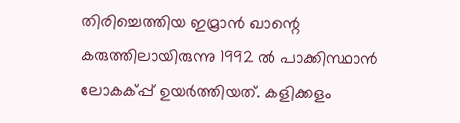തിരിച്ചെത്തിയ ഇമ്രാന്‍ ഖാന്റെ കരുത്തിലായിരുന്നു 1992 ല്‍ പാക്കിസ്ഥാന്‍ ലോകക്പ്പ് ഉയര്‍ത്തിയത്. കളിക്കളം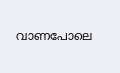വാണപോലെ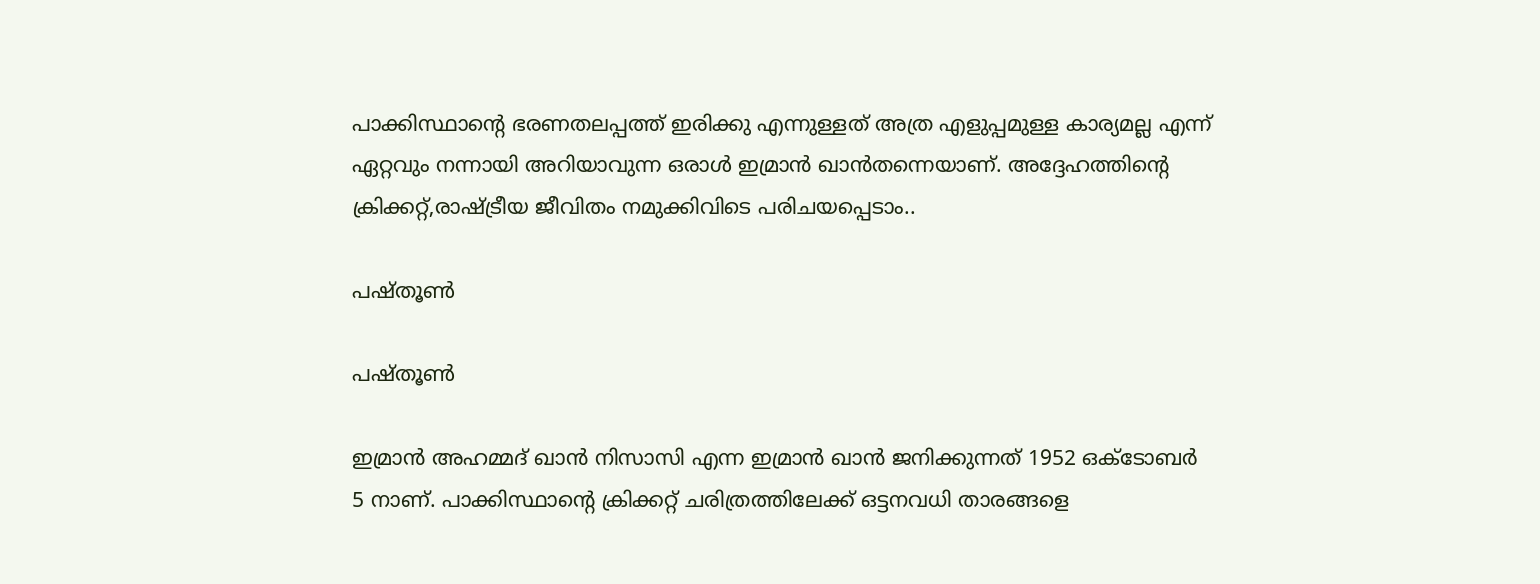പാക്കിസ്ഥാന്റെ ഭരണതലപ്പത്ത് ഇരിക്കു എന്നുള്ളത് അത്ര എളുപ്പമുള്ള കാര്യമല്ല എന്ന് ഏറ്റവും നന്നായി അറിയാവുന്ന ഒരാള്‍ ഇമ്രാന്‍ ഖാന്‍തന്നെയാണ്. അദ്ദേഹത്തിന്റെ ക്രിക്കറ്റ്,രാഷ്ട്രീയ ജീവിതം നമുക്കിവിടെ പരിചയപ്പെടാം..

പഷ്തൂണ്‍

പഷ്തൂണ്‍

ഇമ്രാന്‍ അഹമ്മദ് ഖാന്‍ നിസാസി എന്ന ഇമ്രാന്‍ ഖാന്‍ ജനിക്കുന്നത് 1952 ഒക്ടോബര്‍ 5 നാണ്. പാക്കിസ്ഥാന്റെ ക്രിക്കറ്റ് ചരിത്രത്തിലേക്ക് ഒട്ടനവധി താരങ്ങളെ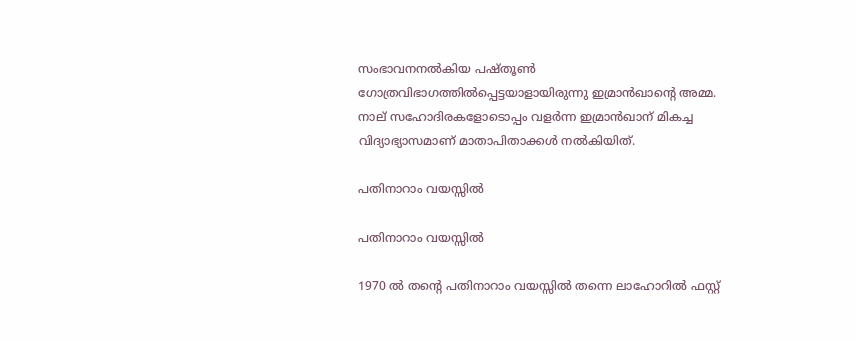സംഭാവനനല്‍കിയ പഷ്തൂണ്‍ ഗോത്രവിഭാഗത്തില്‍പ്പെട്ടയാളായിരുന്നു ഇമ്രാന്‍ഖാന്റെ അമ്മ. നാല് സഹോദിരകളോടൊപ്പം വളര്‍ന്ന ഇമ്രാന്‍ഖാന് മികച്ച വിദ്യാഭ്യാസമാണ് മാതാപിതാക്കള്‍ നല്‍കിയിത്.

പതിനാറാം വയസ്സില്‍

പതിനാറാം വയസ്സില്‍

1970 ല്‍ തന്റെ പതിനാറാം വയസ്സില്‍ തന്നെ ലാഹോറില്‍ ഫസ്റ്റ്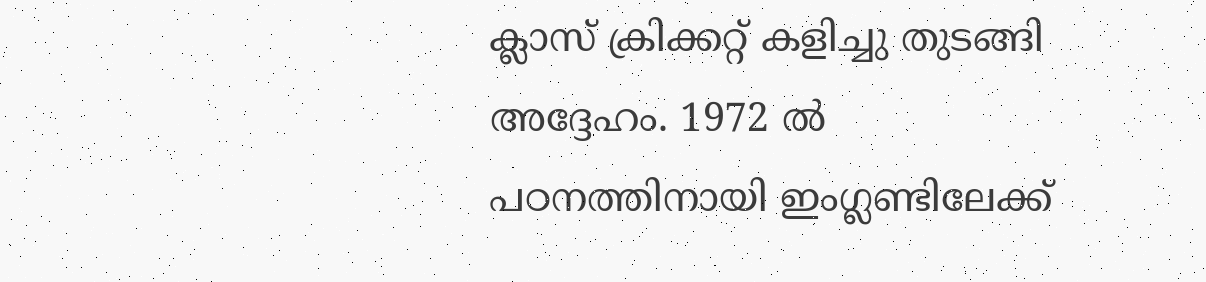ക്ലാസ് ക്രിക്കറ്റ് കളിച്ചു തുടങ്ങി അദ്ദേഹം. 1972 ല്‍ പഠനത്തിനായി ഇംഗ്ലണ്ടിലേക്ക്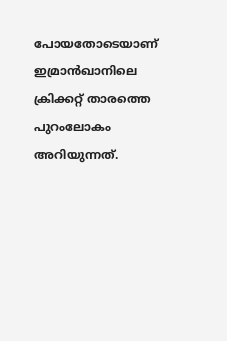പോയതോടെയാണ് ഇമ്രാന്‍ഖാനിലെ ക്രിക്കറ്റ് താരത്തെ പുറംലോകം അറിയുന്നത്.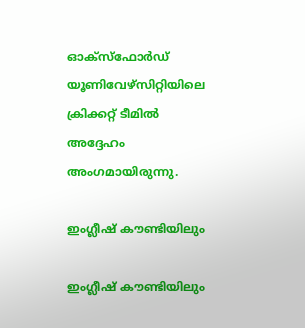ഓക്‌സ്‌ഫോര്‍ഡ് യൂണിവേഴ്‌സിറ്റിയിലെ ക്രിക്കറ്റ് ടീമില്‍ അദ്ദേഹം അംഗമായിരുന്നു.

ഇംഗ്ലീഷ് കൗണ്ടിയിലും

ഇംഗ്ലീഷ് കൗണ്ടിയിലും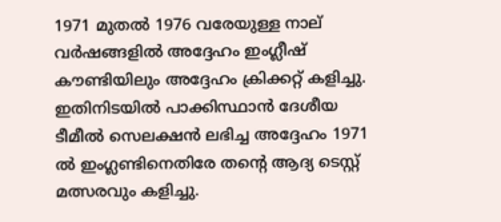1971 മുതല്‍ 1976 വരേയുള്ള നാല് വര്‍ഷങ്ങളില്‍ അദ്ദേഹം ഇംഗ്ലീഷ് കൗണ്ടിയിലും അദ്ദേഹം ക്രിക്കറ്റ് കളിച്ചു. ഇതിനിടയില്‍ പാക്കിസ്ഥാന്‍ ദേശീയ ടീമീല്‍ സെലക്ഷന്‍ ലഭിച്ച അദ്ദേഹം 1971 ല്‍ ഇംഗ്ലണ്ടിനെതിരേ തന്റെ ആദ്യ ടെസ്റ്റ് മത്സരവും കളിച്ചു.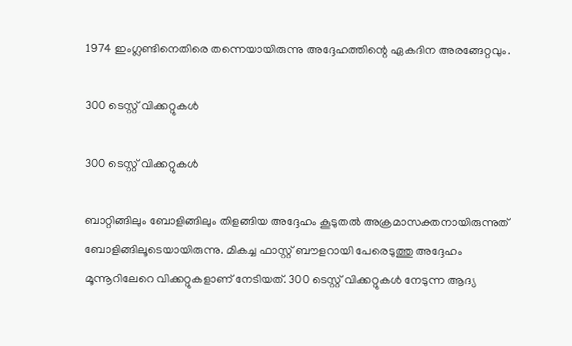1974 ഇംഗ്ലണ്ടിനെതിരെ തന്നെയായിരുന്നു അദ്ദേഹത്തിന്റെ ഏകദിന അരങ്ങേറ്റവും.

300 ടെസ്റ്റ് വിക്കറ്റുകള്‍

300 ടെസ്റ്റ് വിക്കറ്റുകള്‍

ബാറ്റിങ്ങിലും ബോളിങ്ങിലും തിളങ്ങിയ അദ്ദേഹം കൂടുതല്‍ അക്രമാസക്തനായിരുന്നുത് ബോളിങ്ങിലൂടെയായിരുന്നു. മികച്ച ഫാസ്റ്റ് ബൗളറായി പേരെടുത്തു അദ്ദേഹം മൂന്നൂറിലേറെ വിക്കറ്റുകളാണ് നേടിയത്. 300 ടെസ്റ്റ് വിക്കറ്റുകള്‍ നേടുന്ന ആദ്യ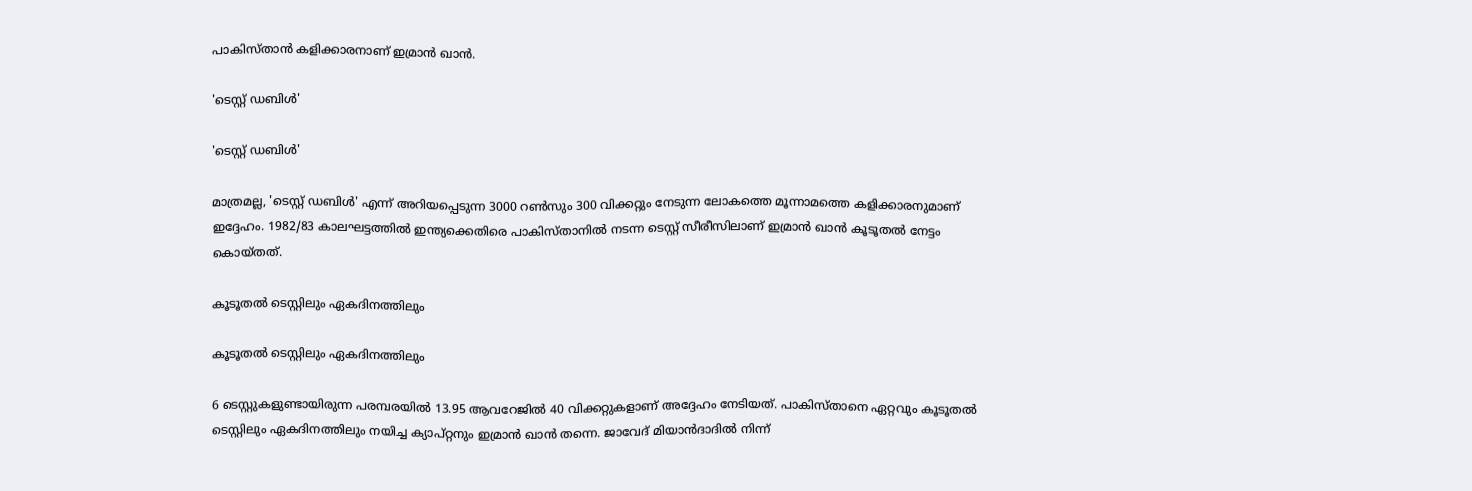പാകിസ്താന്‍ കളിക്കാരനാണ് ഇമ്രാന്‍ ഖാന്‍.

'ടെസ്റ്റ് ഡബിള്‍'

'ടെസ്റ്റ് ഡബിള്‍'

മാത്രമല്ല, 'ടെസ്റ്റ് ഡബിള്‍' എന്ന് അറിയപ്പെടുന്ന 3000 റണ്‍സും 300 വിക്കറ്റും നേടുന്ന ലോകത്തെ മൂന്നാമത്തെ കളിക്കാരനുമാണ് ഇദ്ദേഹം. 1982/83 കാലഘട്ടത്തില്‍ ഇന്ത്യക്കെതിരെ പാകിസ്താനില്‍ നടന്ന ടെസ്റ്റ് സീരീസിലാണ് ഇമ്രാന്‍ ഖാന്‍ കൂടൂതല്‍ നേട്ടം കൊയ്തത്.

കൂടൂതല്‍ ടെസ്റ്റിലും ഏകദിനത്തിലും

കൂടൂതല്‍ ടെസ്റ്റിലും ഏകദിനത്തിലും

6 ടെസ്റ്റുകളുണ്ടായിരുന്ന പരമ്പരയില്‍ 13.95 ആവറേജില്‍ 40 വിക്കറ്റുകളാണ് അദ്ദേഹം നേടിയത്. പാകിസ്താനെ ഏറ്റവും കൂടൂതല്‍ ടെസ്റ്റിലും ഏകദിനത്തിലും നയിച്ച ക്യാപ്റ്റനും ഇമ്രാന്‍ ഖാന്‍ തന്നെ. ജാവേദ് മിയാന്‍ദാദില്‍ നിന്ന്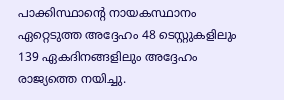പാക്കിസ്ഥാന്റെ നായകസ്ഥാനം ഏറ്റെടുത്ത അദ്ദേഹം 48 ടെസ്റ്റുകളിലും 139 ഏകദിനങ്ങളിലും അദ്ദേഹം രാജ്യത്തെ നയിച്ചു.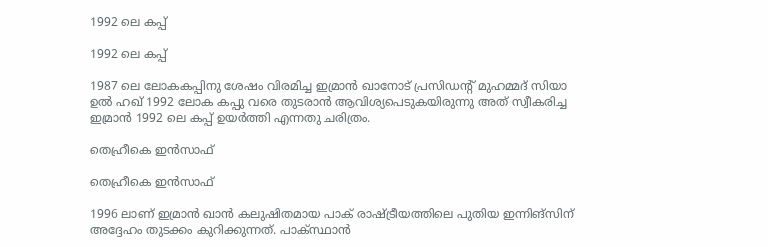1992 ലെ കപ്പ്

1992 ലെ കപ്പ്

1987 ലെ ലോകകപ്പിനു ശേഷം വിരമിച്ച ഇമ്രാന്‍ ഖാനോട് പ്രസിഡന്റ് മുഹമ്മദ് സിയാ ഉല്‍ ഹഖ് 1992 ലോക കപ്പു വരെ തുടരാന്‍ ആവിശ്യപെടുകയിരുന്നു അത് സ്വീകരിച്ച ഇമ്രാന്‍ 1992 ലെ കപ്പ് ഉയര്‍ത്തി എന്നതു ചരിത്രം.

തെഹ്രീകെ ഇന്‍സാഫ്

തെഹ്രീകെ ഇന്‍സാഫ്

1996 ലാണ് ഇമ്രാന്‍ ഖാന്‍ കലുഷിതമായ പാക് രാഷ്ട്രീയത്തിലെ പുതിയ ഇന്നിങ്‌സിന് അദ്ദേഹം തുടക്കം കുറിക്കുന്നത്. പാക്സ്ഥാന്‍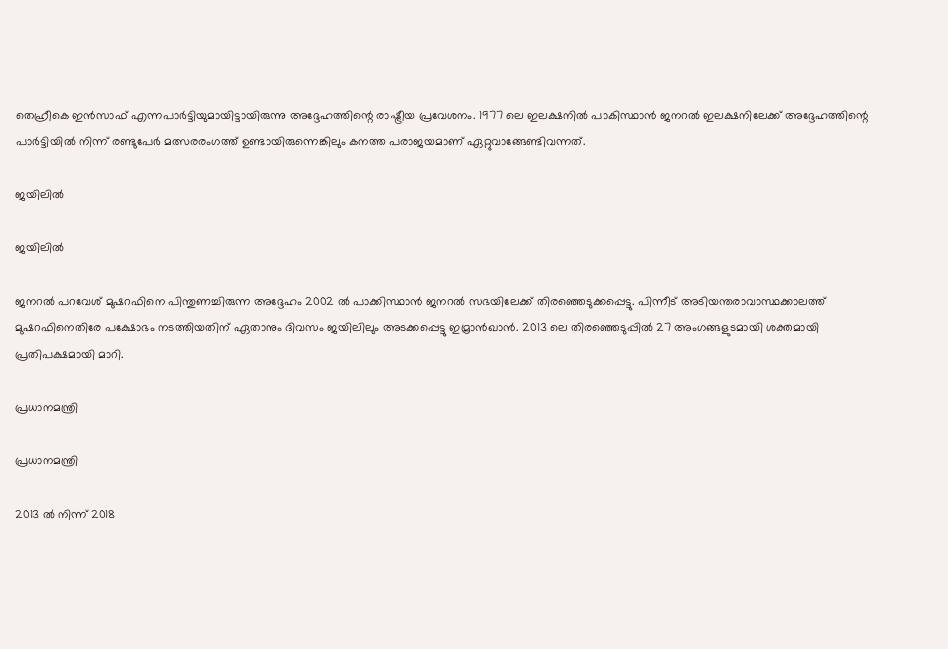തെഹ്രീകെ ഇന്‍സാഫ് എന്നപാര്‍ട്ടിയുമായിട്ടായിരുന്നു അദ്ദേഹത്തിന്റെ രാഷ്ട്രീയ പ്രവേശനം. 1977 ലെ ഇലക്ഷനില്‍ പാകിസ്ഥാന്‍ ജനറല്‍ ഇലക്ഷനിലേക്ക് അദ്ദേഹത്തിന്റെ പാര്‍ട്ടിയില്‍ നിന്ന് രണ്ടുപേര്‍ മത്സരരംഗത്ത് ഉണ്ടായിരുന്നെങ്കിലും കനത്ത പരാജയമാണ് ഏറ്റുവാങ്ങേണ്ടിവന്നത്.

ജയിലില്‍

ജയിലില്‍

ജനറല്‍ പറവേശ് മുഷറഫിനെ പിന്തുണച്ചിരുന്ന അദ്ദേഹം 2002 ല്‍ പാക്കിസ്ഥാന്‍ ജനറല്‍ സഭയിലേക്ക് തിരഞ്ഞെടുക്കപ്പെട്ടു. പിന്നീട് അടിയന്തരാവാസ്ഥക്കാലത്ത് മുഷറഫിനെതിരേ പക്ഷോഭം നടത്തിയതിന് ഏതാനും ദിവസം ജയിലിലും അടക്കപ്പെട്ടു ഇമ്രാന്‍ഖാന്‍. 2013 ലെ തിരഞ്ഞെടുപ്പില്‍ 27 അംഗങ്ങളുടമായി ശക്തമായി പ്രതിപക്ഷമായി മാറി.

പ്രധാനമന്ത്രി

പ്രധാനമന്ത്രി

2013 ല്‍ നിന്ന് 2018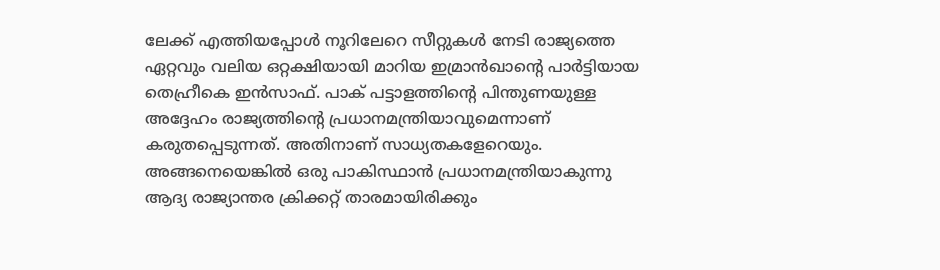ലേക്ക് എത്തിയപ്പോള്‍ നൂറിലേറെ സീറ്റുകള്‍ നേടി രാജ്യത്തെ ഏറ്റവും വലിയ ഒറ്റക്ഷിയായി മാറിയ ഇമ്രാന്‍ഖാന്റെ പാര്‍ട്ടിയായ തെഹ്രീകെ ഇന്‍സാഫ്. പാക് പട്ടാളത്തിന്റെ പിന്തുണയുള്ള അദ്ദേഹം രാജ്യത്തിന്റെ പ്രധാനമന്ത്രിയാവുമെന്നാണ് കരുതപ്പെടുന്നത്. അതിനാണ് സാധ്യതകളേറെയും. അങ്ങനെയെങ്കില്‍ ഒരു പാകിസ്ഥാന്‍ പ്രധാനമന്ത്രിയാകുന്നു ആദ്യ രാജ്യാന്തര ക്രിക്കറ്റ് താരമായിരിക്കും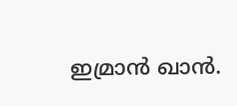ഇമ്രാന്‍ ഖാന്‍.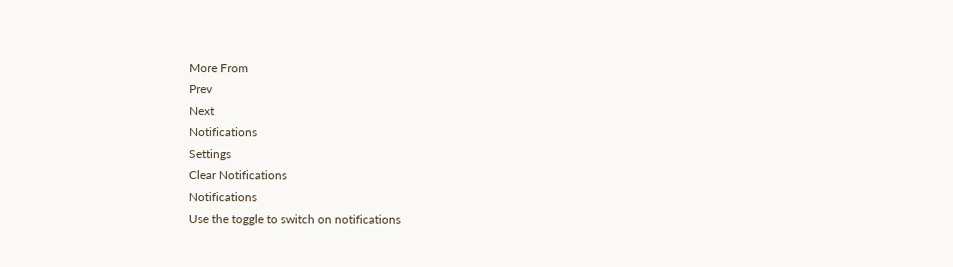More From
Prev
Next
Notifications
Settings
Clear Notifications
Notifications
Use the toggle to switch on notifications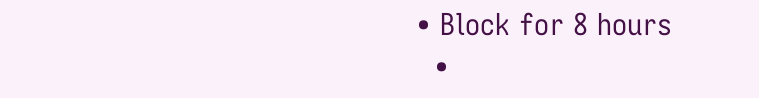• Block for 8 hours
  •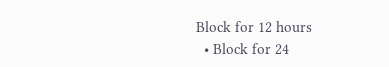Block for 12 hours
  • Block for 24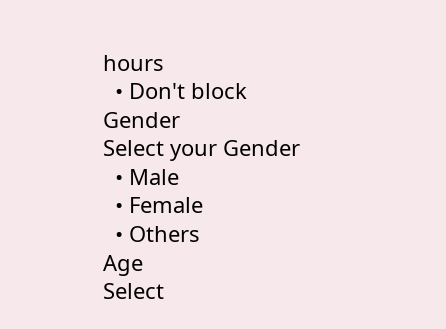hours
  • Don't block
Gender
Select your Gender
  • Male
  • Female
  • Others
Age
Select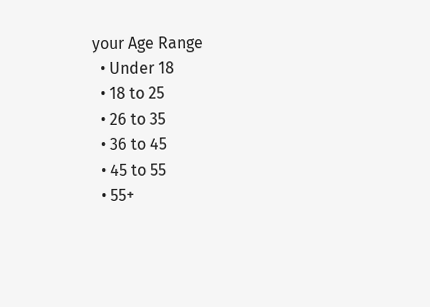your Age Range
  • Under 18
  • 18 to 25
  • 26 to 35
  • 36 to 45
  • 45 to 55
  • 55+